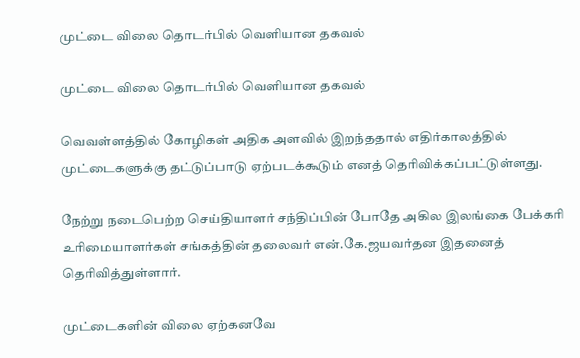முட்டை விலை தொடர்பில் வெளியான தகவல்

முட்டை விலை தொடர்பில் வெளியான தகவல்

வெவள்ளத்தில் கோழிகள் அதிக அளவில் இறந்ததால் எதிர்காலத்தில் முட்டைகளுக்கு தட்டுப்பாடு ஏற்படக்கூடும் எனத் தெரிவிக்கப்பட்டுள்ளது.

நேற்று நடைபெற்ற செய்தியாளர் சந்திப்பின் போதே அகில இலங்கை பேக்கரி உரிமையாளர்கள் சங்கத்தின் தலைவர் என்.கே.ஜயவர்தன இதனைத் தெரிவித்துள்ளார்.

முட்டைகளின் விலை ஏற்கனவே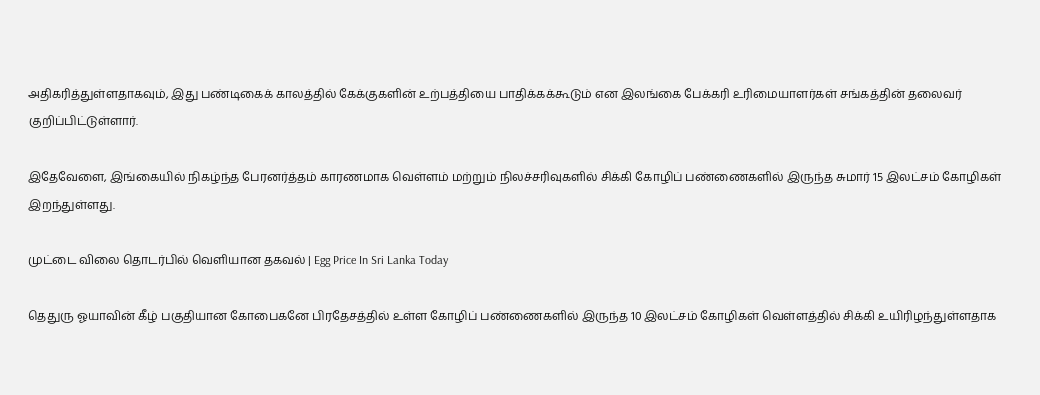அதிகரித்துள்ளதாகவும், இது பண்டிகைக் காலத்தில் கேக்குகளின் உற்பத்தியை பாதிக்கக்கூடும் என இலங்கை பேக்கரி உரிமையாளர்கள் சங்கத்தின் தலைவர் குறிப்பிட்டுள்ளார்.

இதேவேளை, இங்கையில் நிகழ்ந்த பேரனர்த்தம் காரணமாக வெள்ளம் மற்றும் நிலச்சரிவுகளில் சிக்கி கோழிப் பண்ணைகளில் இருந்த சுமார் 15 இலட்சம் கோழிகள் இறந்துள்ளது.

முட்டை விலை தொடர்பில் வெளியான தகவல் | Egg Price In Sri Lanka Today

தெதுரு ஓயாவின் கீழ் பகுதியான கோபைகனே பிரதேசத்தில் உள்ள கோழிப் பண்ணைகளில் இருந்த 10 இலட்சம் கோழிகள் வெள்ளத்தில் சிக்கி உயிரிழந்துள்ளதாக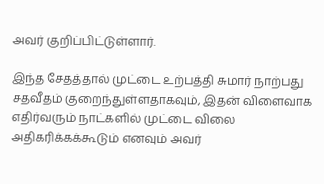அவர் குறிப்பிட்டுள்ளார்.

இந்த சேதத்தால் முட்டை உற்பத்தி சுமார் நாற்பது சதவீதம் குறைந்துள்ளதாகவும், இதன் விளைவாக எதிர்வரும் நாட்களில் முட்டை விலை அதிகரிக்கக்கூடும் எனவும் அவர்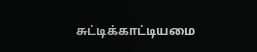சுட்டிக்காட்டியமை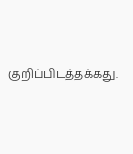குறிப்பிடத்தக்கது.